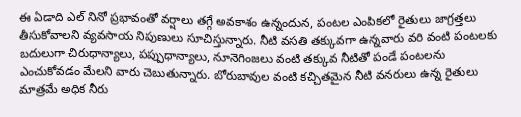ఈ ఏడాది ఎల్ నినో ప్రభావంతో వర్షాలు తగ్గే అవకాశం ఉన్నందున, పంటల ఎంపికలో రైతులు జాగ్రత్తలు తీసుకోవాలని వ్యవసాయ నిపుణులు సూచిస్తున్నారు. నీటి వసతి తక్కువగా ఉన్నవారు వరి వంటి పంటలకు బదులుగా చిరుధాన్యాలు, పప్పుధాన్యాలు, నూనెగింజలు వంటి తక్కువ నీటితో పండే పంటలను ఎంచుకోవడం మేలని వారు చెబుతున్నారు. బోరుబావుల వంటి కచ్చితమైన నీటి వనరులు ఉన్న రైతులు మాత్రమే అధిక నీరు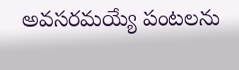అవసరమయ్యే పంటలను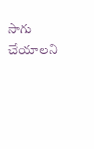సాగు చేయాలని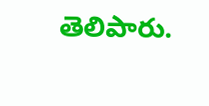తెలిపారు.